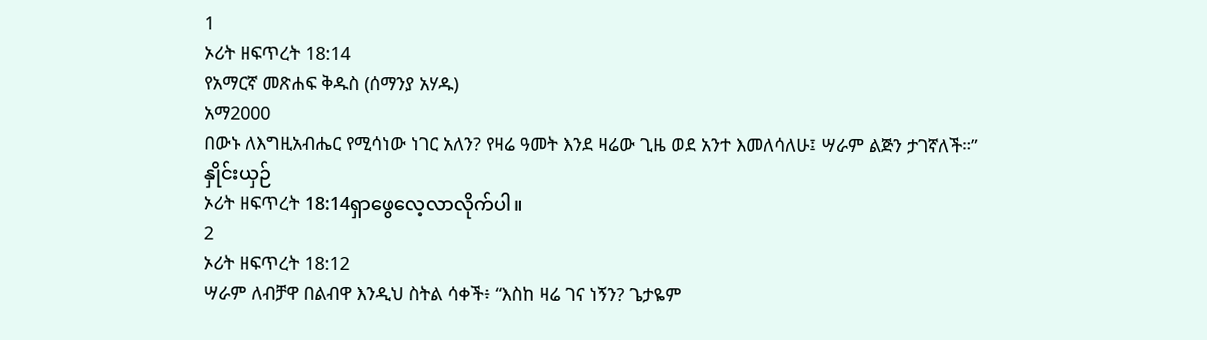1
ኦሪት ዘፍጥረት 18:14
የአማርኛ መጽሐፍ ቅዱስ (ሰማንያ አሃዱ)
አማ2000
በውኑ ለእግዚአብሔር የሚሳነው ነገር አለን? የዛሬ ዓመት እንደ ዛሬው ጊዜ ወደ አንተ እመለሳለሁ፤ ሣራም ልጅን ታገኛለች።”
နှိုင်းယှဉ်
ኦሪት ዘፍጥረት 18:14ရှာဖွေလေ့လာလိုက်ပါ။
2
ኦሪት ዘፍጥረት 18:12
ሣራም ለብቻዋ በልብዋ እንዲህ ስትል ሳቀች፥ “እስከ ዛሬ ገና ነኝን? ጌታዬም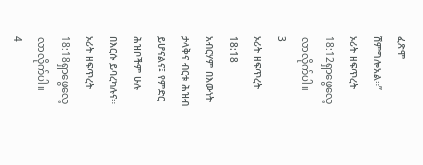ፈጽሞ ሽምግሎአል።”
ኦሪት ዘፍጥረት 18:12ရှာဖွေလေ့လာလိုက်ပါ။
3
ኦሪት ዘፍጥረት 18:18
አብርሃም በእውነት ታላቅና ብርቱ ሕዝብ ይሆናልና፤ የምድር ሕዝቦችም ሁሉ በእርሱ ይባረካሉና።
ኦሪት ዘፍጥረት 18:18ရှာဖွေလေ့လာလိုက်ပါ။
4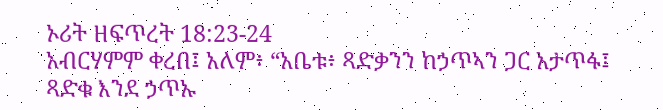ኦሪት ዘፍጥረት 18:23-24
አብርሃምም ቀረበ፤ አለም፥ “አቤቱ፥ ጻድቃንን ከኃጥኣን ጋር አታጥፋ፤ ጻድቁ እንደ ኃጥኡ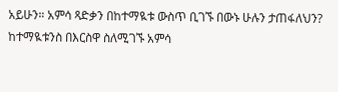አይሁን። አምሳ ጻድቃን በከተማዪቱ ውስጥ ቢገኙ በውኑ ሁሉን ታጠፋለህን? ከተማዪቱንስ በእርስዋ ስለሚገኙ አምሳ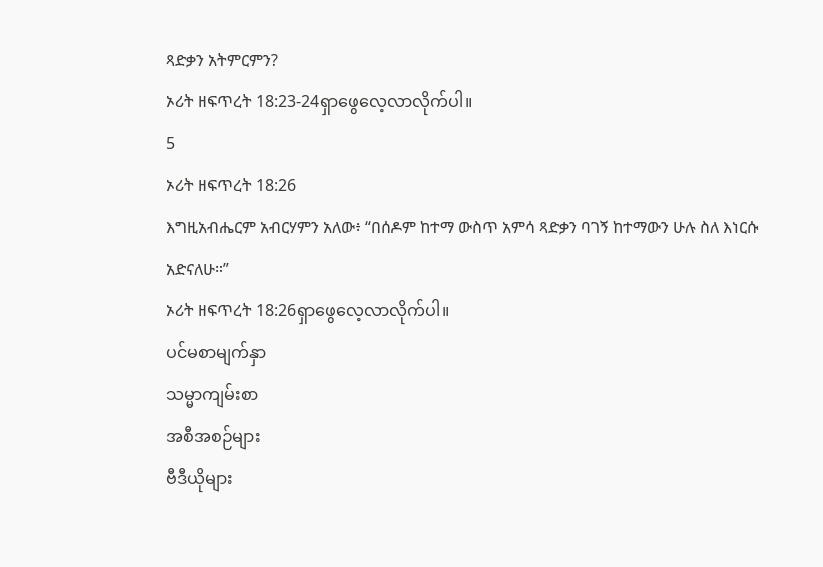ጻድቃን አትምርምን?
ኦሪት ዘፍጥረት 18:23-24ရှာဖွေလေ့လာလိုက်ပါ။
5
ኦሪት ዘፍጥረት 18:26
እግዚአብሔርም አብርሃምን አለው፥ “በሰዶም ከተማ ውስጥ አምሳ ጻድቃን ባገኝ ከተማውን ሁሉ ስለ እነርሱ አድናለሁ።”
ኦሪት ዘፍጥረት 18:26ရှာဖွေလေ့လာလိုက်ပါ။
ပင်မစာမျက်နှာ
သမ္မာကျမ်းစာ
အစီအစဉ်များ
ဗီဒီယိုများ